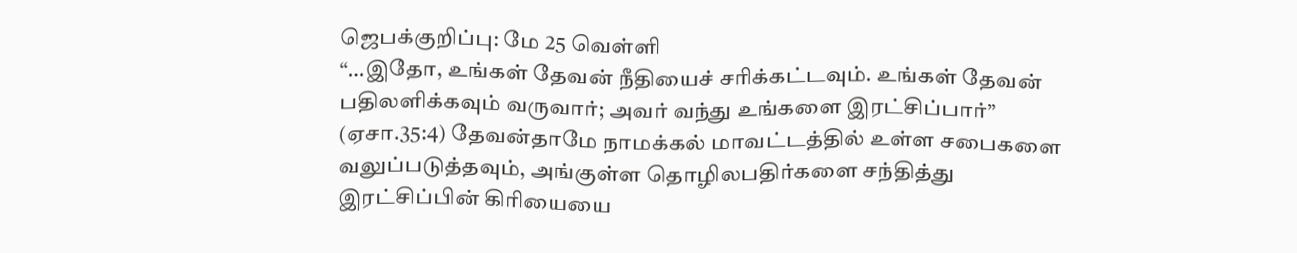ஜெபக்குறிப்பு: மே 25 வெள்ளி
“…இதோ, உங்கள் தேவன் நீதியைச் சரிக்கட்டவும். உங்கள் தேவன் பதிலளிக்கவும் வருவார்; அவர் வந்து உங்களை இரட்சிப்பார்” (ஏசா.35:4) தேவன்தாமே நாமக்கல் மாவட்டத்தில் உள்ள சபைகளை வலுப்படுத்தவும், அங்குள்ள தொழிலபதிர்களை சந்தித்து இரட்சிப்பின் கிரியையை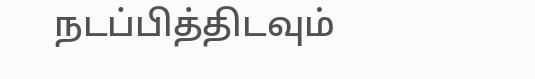நடப்பித்திடவும்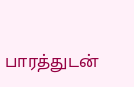பாரத்துடன்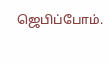ஜெபிப்போம்.